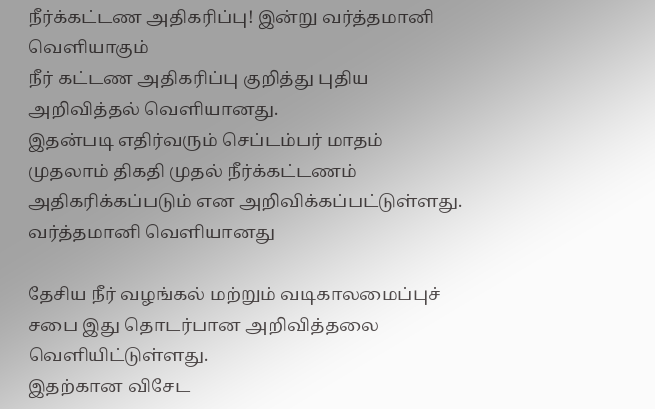நீர்க்கட்டண அதிகரிப்பு! இன்று வர்த்தமானி வெளியாகும்
நீர் கட்டண அதிகரிப்பு குறித்து புதிய அறிவித்தல் வெளியானது.
இதன்படி எதிர்வரும் செப்டம்பர் மாதம் முதலாம் திகதி முதல் நீர்க்கட்டணம் அதிகரிக்கப்படும் என அறிவிக்கப்பட்டுள்ளது.
வர்த்தமானி வெளியானது

தேசிய நீர் வழங்கல் மற்றும் வடிகாலமைப்புச் சபை இது தொடர்பான அறிவித்தலை வெளியிட்டுள்ளது.
இதற்கான விசேட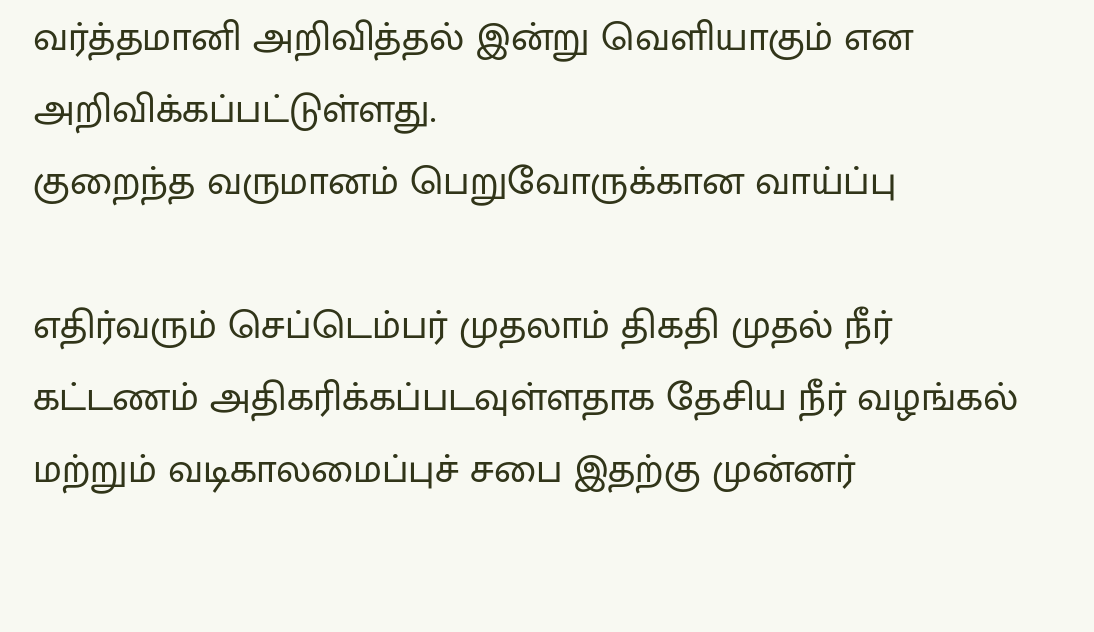வர்த்தமானி அறிவித்தல் இன்று வெளியாகும் என அறிவிக்கப்பட்டுள்ளது.
குறைந்த வருமானம் பெறுவோருக்கான வாய்ப்பு

எதிர்வரும் செப்டெம்பர் முதலாம் திகதி முதல் நீர் கட்டணம் அதிகரிக்கப்படவுள்ளதாக தேசிய நீர் வழங்கல் மற்றும் வடிகாலமைப்புச் சபை இதற்கு முன்னர்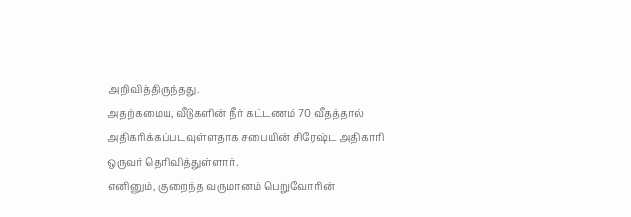அறிவித்திருந்தது.
அதற்கமைய, வீடுகளின் நீர் கட்டணம் 70 வீதத்தால் அதிகரிக்கப்படவுள்ளதாக சபையின் சிரேஷ்ட அதிகாரி ஒருவர் தெரிவித்துள்ளார்.
எனினும், குறைந்த வருமானம் பெறுவோரின்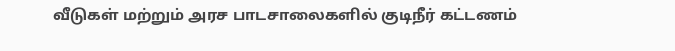வீடுகள் மற்றும் அரச பாடசாலைகளில் குடிநீர் கட்டணம்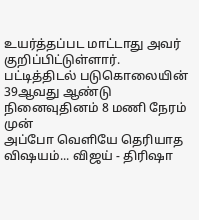உயர்த்தப்பட மாட்டாது அவர் குறிப்பிட்டுள்ளார்.
பட்டித்திடல் படுகொலையின் 39ஆவது ஆண்டு நினைவுதினம் 8 மணி நேரம் முன்
அப்போ வெளியே தெரியாத விஷயம்... விஜய் - திரிஷா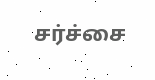சர்ச்சை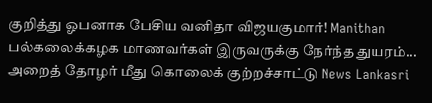குறித்து ஓபனாக பேசிய வனிதா விஜயகுமார்! Manithan
பல்கலைக்கழக மாணவர்கள் இருவருக்கு நேர்ந்த துயரம்... அறைத் தோழர் மீது கொலைக் குற்றச்சாட்டு News Lankasri